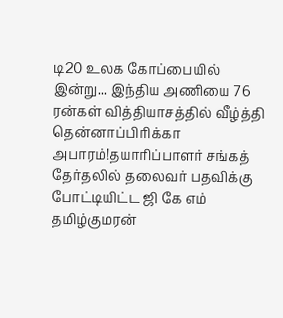டி20 உலக கோப்பையில் இன்று... இந்திய அணியை 76 ரன்கள் வித்தியாசத்தில் வீழ்த்தி தென்னாப்பிரிக்கா அபாரம்!தயாரிப்பாளர் சங்கத் தேர்தலில் தலைவர் பதவிக்கு போட்டியிட்ட ஜி கே எம் தமிழ்குமரன்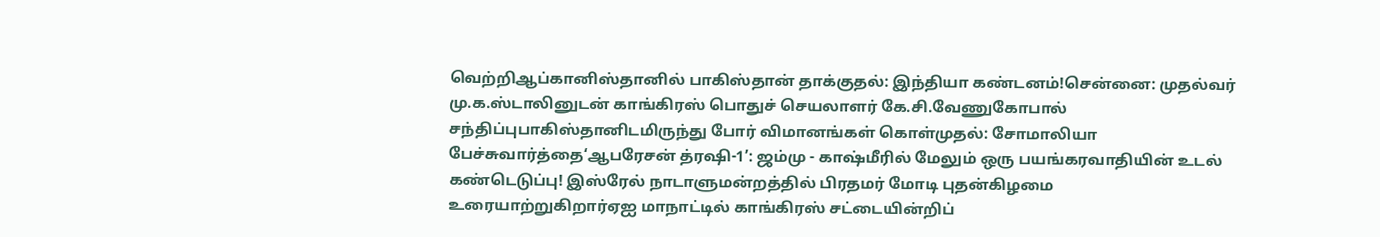வெற்றிஆப்கானிஸ்தானில் பாகிஸ்தான் தாக்குதல்: இந்தியா கண்டனம்!சென்னை: முதல்வர் மு.க.ஸ்டாலினுடன் காங்கிரஸ் பொதுச் செயலாளர் கே.சி.வேணுகோபால் சந்திப்புபாகிஸ்தானிடமிருந்து போர் விமானங்கள் கொள்முதல்: சோமாலியா பேச்சுவார்த்தை‘ஆபரேசன் த்ரஷி-1’: ஜம்மு - காஷ்மீரில் மேலும் ஒரு பயங்கரவாதியின் உடல் கண்டெடுப்பு! இஸ்ரேல் நாடாளுமன்றத்தில் பிரதமர் மோடி புதன்கிழமை உரையாற்றுகிறார்ஏஐ மாநாட்டில் காங்கிரஸ் சட்டையின்றிப்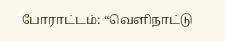போராட்டம்: “வெளிநாட்டு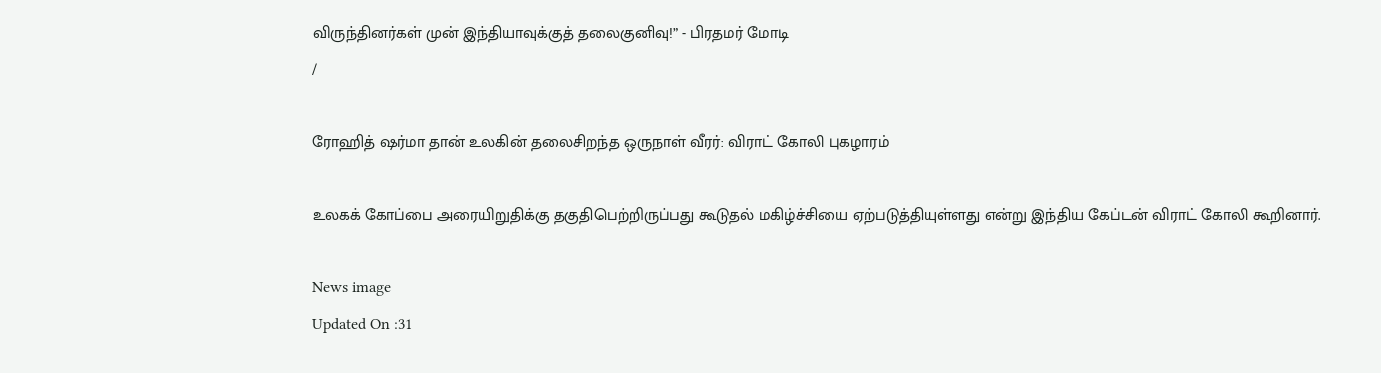விருந்தினர்கள் முன் இந்தியாவுக்குத் தலைகுனிவு!” - பிரதமர் மோடி
/

ரோஹித் ஷர்மா தான் உலகின் தலைசிறந்த ஒருநாள் வீரர்: விராட் கோலி புகழாரம்

உலகக் கோப்பை அரையிறுதிக்கு தகுதிபெற்றிருப்பது கூடுதல் மகிழ்ச்சியை ஏற்படுத்தியுள்ளது என்று இந்திய கேப்டன் விராட் கோலி கூறினார்.

News image
Updated On :31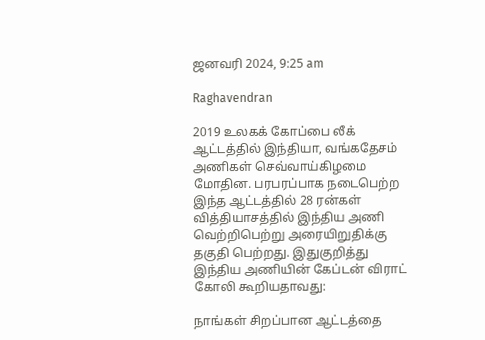ஜனவரி 2024, 9:25 am

Raghavendran

2019 உலகக் கோப்பை லீக் ஆட்டத்தில் இந்தியா, வங்கதேசம் அணிகள் செவ்வாய்கிழமை மோதின. பரபரப்பாக நடைபெற்ற இந்த ஆட்டத்தில் 28 ரன்கள் வித்தியாசத்தில் இந்திய அணி வெற்றிபெற்று அரையிறுதிக்கு தகுதி பெற்றது. இதுகுறித்து இந்திய அணியின் கேப்டன் விராட் கோலி கூறியதாவது:

நாங்கள் சிறப்பான ஆட்டத்தை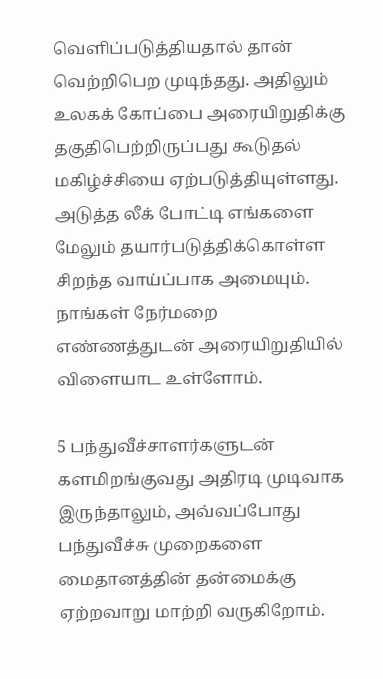வெளிப்படுத்தியதால் தான் வெற்றிபெற முடிந்தது. அதிலும் உலகக் கோப்பை அரையிறுதிக்கு தகுதிபெற்றிருப்பது கூடுதல் மகிழ்ச்சியை ஏற்படுத்தியுள்ளது. அடுத்த லீக் போட்டி எங்களை மேலும் தயார்படுத்திக்கொள்ள சிறந்த வாய்ப்பாக அமையும். நாங்கள் நேர்மறை எண்ணத்துடன் அரையிறுதியில் விளையாட உள்ளோம்.

5 பந்துவீச்சாளர்களுடன் களமிறங்குவது அதிரடி முடிவாக இருந்தாலும், அவ்வப்போது பந்துவீச்சு முறைகளை மைதானத்தின் தன்மைக்கு ஏற்றவாறு மாற்றி வருகிறோம்.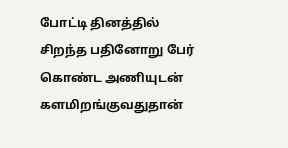போட்டி தினத்தில் சிறந்த பதினோறு பேர் கொண்ட அணியுடன் களமிறங்குவதுதான்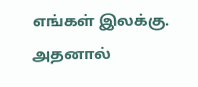எங்கள் இலக்கு. அதனால்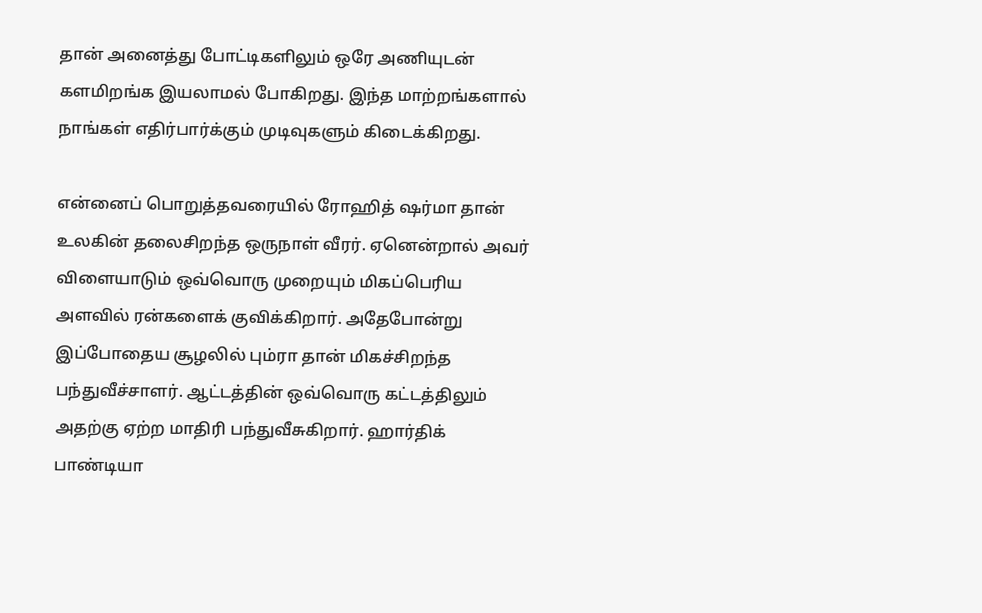தான் அனைத்து போட்டிகளிலும் ஒரே அணியுடன் களமிறங்க இயலாமல் போகிறது. இந்த மாற்றங்களால் நாங்கள் எதிர்பார்க்கும் முடிவுகளும் கிடைக்கிறது.

என்னைப் பொறுத்தவரையில் ரோஹித் ஷர்மா தான் உலகின் தலைசிறந்த ஒருநாள் வீரர். ஏனென்றால் அவர் விளையாடும் ஒவ்வொரு முறையும் மிகப்பெரிய அளவில் ரன்களைக் குவிக்கிறார். அதேபோன்று இப்போதைய சூழலில் பும்ரா தான் மிகச்சிறந்த பந்துவீச்சாளர். ஆட்டத்தின் ஒவ்வொரு கட்டத்திலும் அதற்கு ஏற்ற மாதிரி பந்துவீசுகிறார். ஹார்திக் பாண்டியா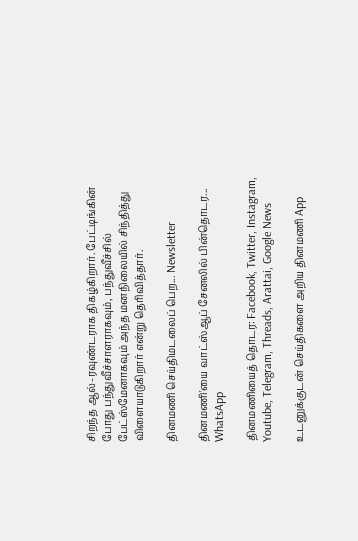சிறந்த ஆல்-ரவுண்டராக திகழ்கிறார். பேட்டிங்கின் போது பந்துவீச்சாளராகவும், பந்துவீச்சில் பேட்ஸ்மேனாகவும் அந்த மனநிலையில் சிந்தித்து விளையாடுகிறார் என்று தெரிவித்தார்.

தினமணி செய்திமடலைப் பெற... Newsletter

தினமணி'யை வாட்ஸ்ஆப் சேனலில் பின்தொடர... WhatsApp

தினமணியைத் தொடர: Facebook, Twitter, Instagram, Youtube, Telegram, Threads, Arattai, Google News

உடனுக்குடன் செய்திகளை அறிய தினமணி App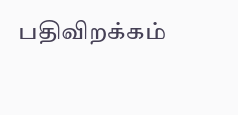பதிவிறக்கம்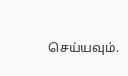செய்யவும்.